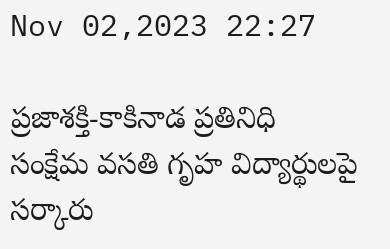Nov 02,2023 22:27

ప్రజాశక్తి-కాకినాడ ప్రతినిధి సంక్షేమ వసతి గృహ విద్యార్థులపై సర్కారు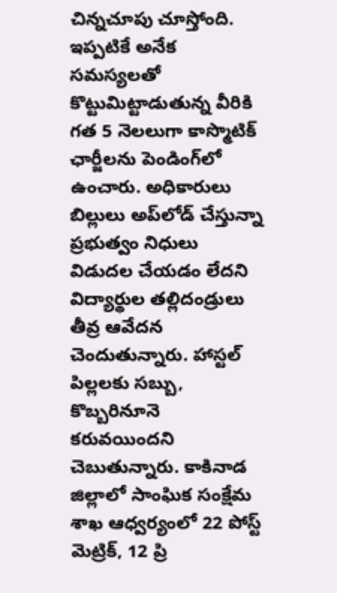చిన్నచూపు చూస్తోంది. ఇప్పటికే అనేక సమస్యలతో కొట్టుమిట్టాడుతున్న వీరికి గత 5 నెలలుగా కాస్మొటిక్‌ ఛార్జీలను పెండింగ్‌లో ఉంచారు. అధికారులు బిల్లులు అప్‌లోడ్‌ చేస్తున్నా ప్రభుత్వం నిధులు విడుదల చేయడం లేదని విద్యార్థుల తల్లిదండ్రులు తీవ్ర ఆవేదన చెందుతున్నారు. హాస్టల్‌ పిల్లలకు సబ్బు, కొబ్బరినూనె కరువయిందని చెబుతున్నారు. కాకినాడ జిల్లాలో సాంఘిక సంక్షేమ శాఖ ఆధ్వర్యంలో 22 పోస్ట్‌ మెట్రిక్‌, 12 ప్రి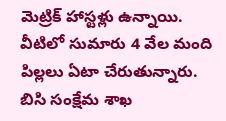మెట్రిక్‌ హాస్టళ్లు ఉన్నాయి. వీటిలో సుమారు 4 వేల మంది పిల్లలు ఏటా చేరుతున్నారు. బిసి సంక్షేమ శాఖ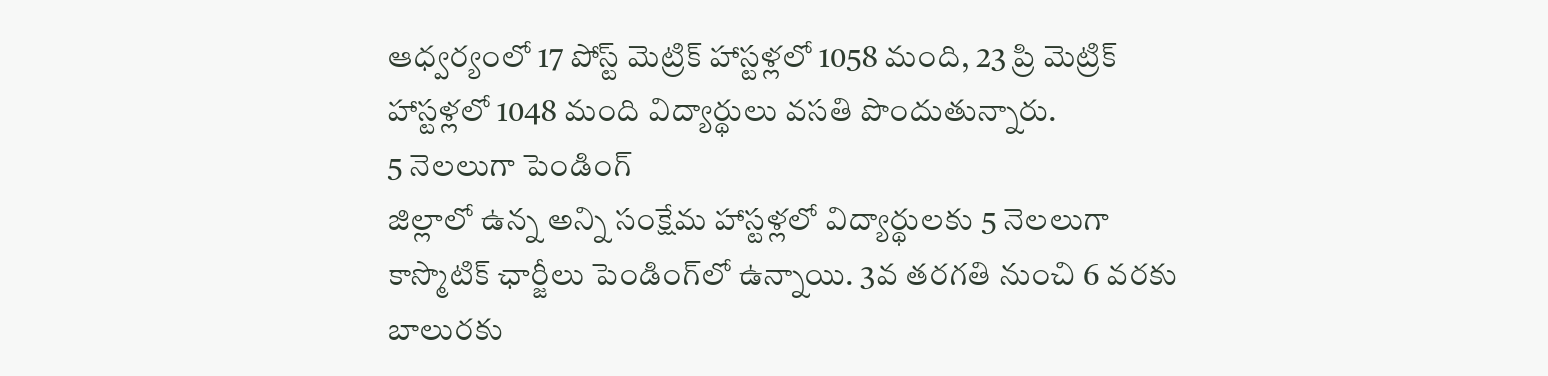ఆధ్వర్యంలో 17 పోస్ట్‌ మెట్రిక్‌ హాస్టళ్లలో 1058 మంది, 23 ప్రి మెట్రిక్‌ హాస్టళ్లలో 1048 మంది విద్యార్థులు వసతి పొందుతున్నారు.
5 నెలలుగా పెండింగ్‌
జిల్లాలో ఉన్న అన్ని సంక్షేమ హాస్టళ్లలో విద్యార్థులకు 5 నెలలుగా కాస్మొటిక్‌ ఛార్జీలు పెండింగ్‌లో ఉన్నాయి. 3వ తరగతి నుంచి 6 వరకు బాలురకు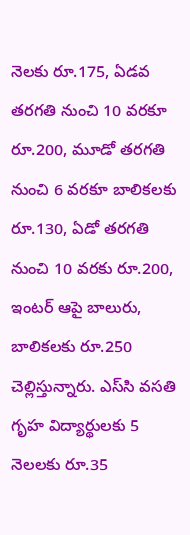నెలకు రూ.175, ఏడవ తరగతి నుంచి 10 వరకూ రూ.200, మూడో తరగతి నుంచి 6 వరకూ బాలికలకు రూ.130, ఏడో తరగతి నుంచి 10 వరకు రూ.200, ఇంటర్‌ ఆపై బాలురు, బాలికలకు రూ.250 చెల్లిస్తున్నారు. ఎస్‌సి వసతి గృహ విద్యార్థులకు 5 నెలలకు రూ.35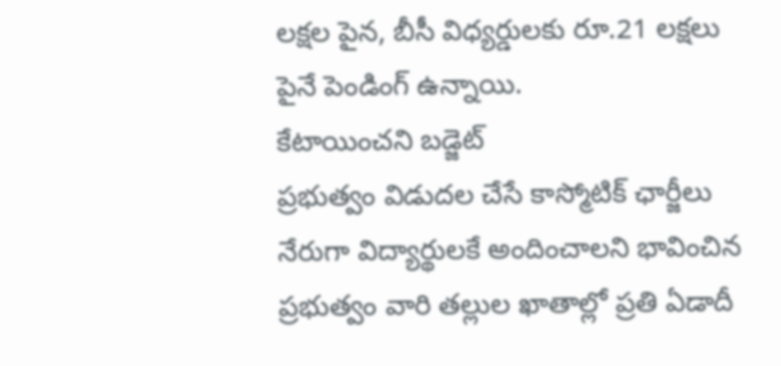లక్షల పైన, బీసీ విధ్యర్డులకు రూ.21 లక్షలు పైనే పెండింగ్‌ ఉన్నాయి.
కేటాయించని బడ్జెట్‌
ప్రభుత్వం విడుదల చేసే కాస్మోటిక్‌ ఛార్జీలు నేరుగా విద్యార్థులకే అందించాలని భావించిన ప్రభుత్వం వారి తల్లుల ఖాతాల్లో ప్రతి ఏడాదీ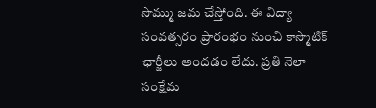సొమ్ము జమ చేస్తోంది. ఈ విద్యా సంవత్సరం ప్రారంభం నుంచి కాస్మొటిక్‌ ఛార్జీలు అందడం లేదు. ప్రతి నెలా సంక్షేమ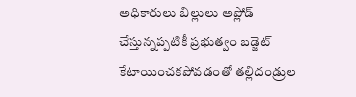అధికారులు బిల్లులు అప్లోడ్‌ చేస్తున్నప్పటికీ ప్రభుత్వం బడ్జెట్‌ కేటాయించకపోవడంతో తల్లిదండ్రుల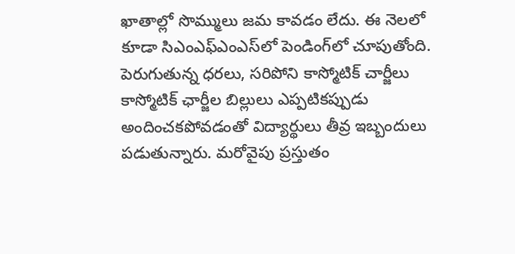ఖాతాల్లో సొమ్ములు జమ కావడం లేదు. ఈ నెలలో కూడా సిఎంఎఫ్‌ఎంఎస్‌లో పెండింగ్‌లో చూపుతోంది.
పెరుగుతున్న ధరలు, సరిపోని కాస్మోటిక్‌ చార్జీలు
కాస్మోటిక్‌ ఛార్జీల బిల్లులు ఎప్పటికప్పుడు అందించకపోవడంతో విద్యార్థులు తీవ్ర ఇబ్బందులు పడుతున్నారు. మరోవైపు ప్రస్తుతం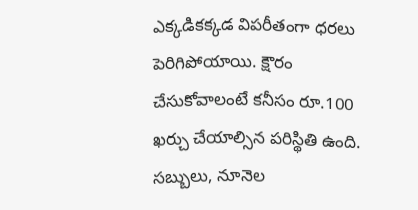ఎక్కడికక్కడ విపరీతంగా ధరలు పెరిగిపోయాయి. క్షౌరం చేసుకోవాలంటే కనీసం రూ.100 ఖర్చు చేయాల్సిన పరిస్థితి ఉంది. సబ్బులు, నూనెల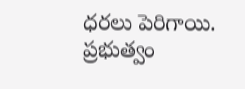ధరలు పెరిగాయి. ప్రభుత్వం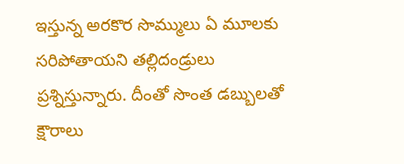ఇస్తున్న అరకొర సొమ్ములు ఏ మూలకు సరిపోతాయని తల్లిదండ్రులు ప్రశ్నిస్తున్నారు. దీంతో సొంత డబ్బులతో క్షౌరాలు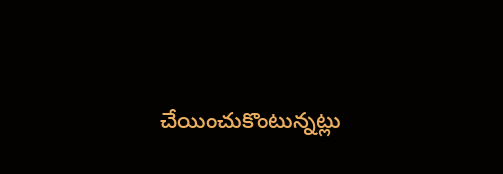చేయించుకొంటున్నట్లు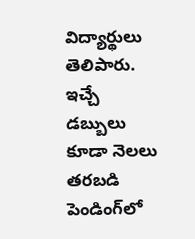విద్యార్థులు తెలిపారు. ఇచ్చే డబ్బులు కూడా నెలలు తరబడి పెండింగ్‌లో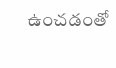ఉంచడంతో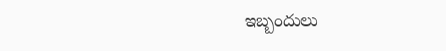ఇబ్బందులు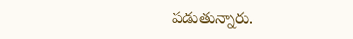పడుతున్నారు.